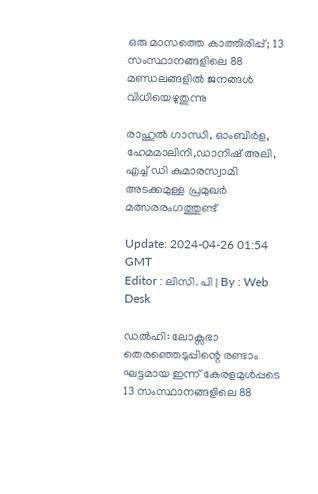ഒരു മാസത്തെ കാത്തിരിപ്പ്; 13 സംസ്ഥാനങ്ങളിലെ 88 മണ്ഡലങ്ങളില്‍ ജനങ്ങള്‍ വിധിയെഴുതുന്നു

രാഹുൽ ഗാന്ധി, ഓംബിർള, ഹേമമാലിനി,ഡാനിഷ് അലി, എച്ച് ഡി കുമാരസ്വാമി അടക്കമുള്ള പ്രമുഖർ മത്സരരംഗത്തുണ്ട്

Update: 2024-04-26 01:54 GMT
Editor : ലിസി. പി | By : Web Desk

ഡൽഹി: ലോക്സഭാ തെരഞ്ഞെടുപ്പിന്റെ രണ്ടാം ഘട്ടമായ ഇന്ന് കേരളമുൾപ്പടെ 13 സംസ്ഥാനങ്ങളിലെ 88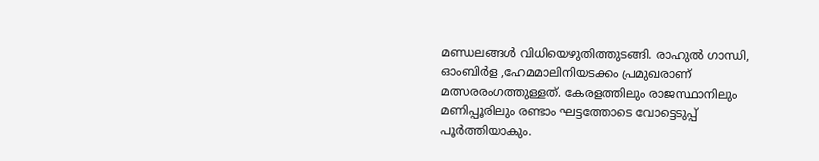മണ്ഡലങ്ങൾ വിധിയെഴുതിത്തുടങ്ങി. രാഹുൽ ഗാന്ധി, ഓംബിർള ,ഹേമമാലിനിയടക്കം പ്രമുഖരാണ് മത്സരരംഗത്തുള്ളത്. കേരളത്തിലും രാജസ്ഥാനിലും മണിപ്പൂരിലും രണ്ടാം ഘട്ടത്തോടെ വോട്ടെടുപ്പ് പൂർത്തിയാകും.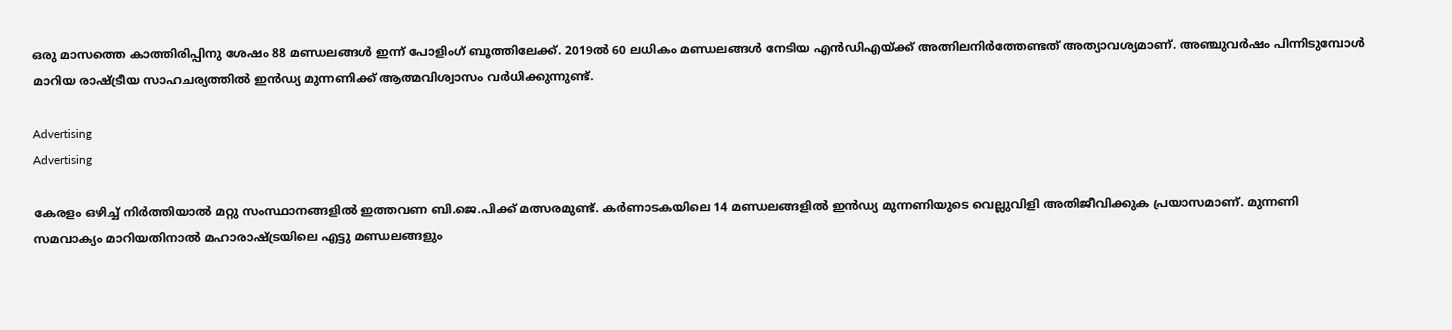ഒരു മാസത്തെ കാത്തിരിപ്പിനു ശേഷം 88 മണ്ഡലങ്ങൾ ഇന്ന് പോളിംഗ് ബൂത്തിലേക്ക്. 2019ൽ 60 ലധികം മണ്ഡലങ്ങൾ നേടിയ എൻഡിഎയ്ക്ക് അത്നിലനിർത്തേണ്ടത് അത്യാവശ്യമാണ്. അഞ്ചുവർഷം പിന്നിടുമ്പോൾ മാറിയ രാഷ്ട്രീയ സാഹചര്യത്തിൽ ഇന്‍ഡ്യ മുന്നണിക്ക് ആത്മവിശ്വാസം വർധിക്കുന്നുണ്ട്.

Advertising
Advertising

കേരളം ഒഴിച്ച് നിർത്തിയാൽ മറ്റു സംസ്ഥാനങ്ങളിൽ ഇത്തവണ ബി.ജെ.പിക്ക് മത്സരമുണ്ട്. കർണാടകയിലെ 14 മണ്ഡലങ്ങളിൽ ഇൻഡ്യ മുന്നണിയുടെ വെല്ലുവിളി അതിജീവിക്കുക പ്രയാസമാണ്. മുന്നണി സമവാക്യം മാറിയതിനാൽ മഹാരാഷ്ട്രയിലെ എട്ടു മണ്ഡലങ്ങളും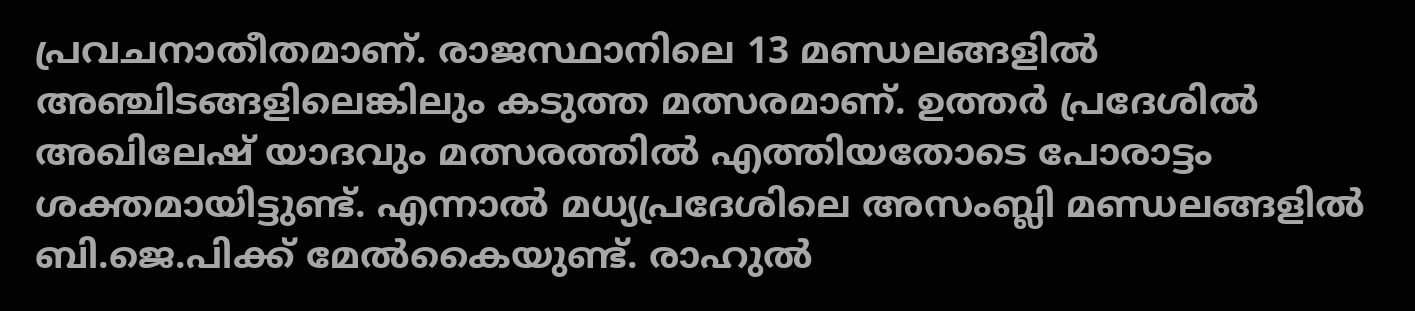പ്രവചനാതീതമാണ്. രാജസ്ഥാനിലെ 13 മണ്ഡലങ്ങളിൽ അഞ്ചിടങ്ങളിലെങ്കിലും കടുത്ത മത്സരമാണ്. ഉത്തർ പ്രദേശിൽ അഖിലേഷ് യാദവും മത്സരത്തിൽ എത്തിയതോടെ പോരാട്ടം ശക്തമായിട്ടുണ്ട്. എന്നാൽ മധ്യപ്രദേശിലെ അസംബ്ലി മണ്ഡലങ്ങളിൽ ബി.ജെ.പിക്ക് മേൽകൈയുണ്ട്. രാഹുൽ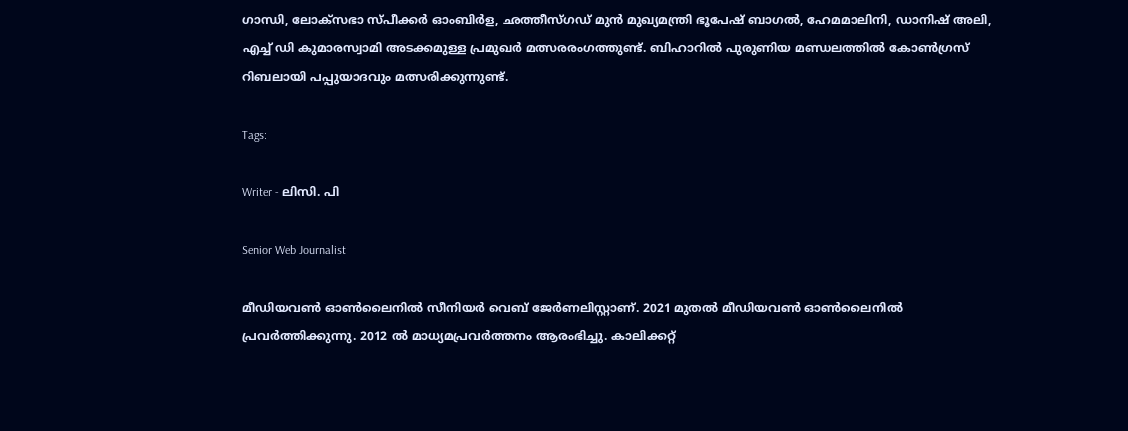ഗാന്ധി, ലോക്സഭാ സ്പീക്കർ ഓംബിർള, ഛത്തീസ്ഗഡ് മുൻ മുഖ്യമന്ത്രി ഭൂപേഷ് ബാഗൽ, ഹേമമാലിനി, ഡാനിഷ് അലി, എച്ച് ഡി കുമാരസ്വാമി അടക്കമുള്ള പ്രമുഖർ മത്സരരംഗത്തുണ്ട്. ബിഹാറിൽ പുരുണിയ മണ്ഡലത്തിൽ കോൺഗ്രസ് റിബലായി പപ്പുയാദവും മത്സരിക്കുന്നുണ്ട്.

Tags:

Writer - ലിസി. പി

Senior Web Journalist

മീഡിയവൺ ഓൺലൈനിൽ സീനിയർ വെബ് ജേർണലിസ്റ്റാണ്. 2021 മുതൽ മീഡിയവൺ ഓൺലൈനിൽ പ്രവർത്തിക്കുന്നു. 2012 ല്‍ മാധ്യമപ്രവര്‍ത്തനം ആരംഭിച്ചു. കാലിക്കറ്റ്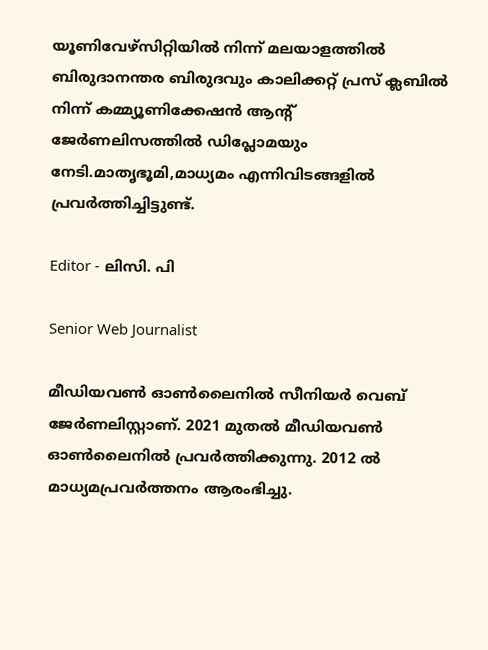യൂണിവേഴ്‌സിറ്റിയിൽ നിന്ന് മലയാളത്തിൽ ബിരുദാനന്തര ബിരുദവും കാലിക്കറ്റ് പ്രസ് ക്ലബിൽ നിന്ന് കമ്മ്യൂണിക്കേഷൻ ആന്റ് ജേർണലിസത്തിൽ ഡിപ്ലോമയും നേടി.മാതൃഭൂമി,മാധ്യമം എന്നിവിടങ്ങളിൽ പ്രവർത്തിച്ചിട്ടുണ്ട്.

Editor - ലിസി. പി

Senior Web Journalist

മീഡിയവൺ ഓൺലൈനിൽ സീനിയർ വെബ് ജേർണലിസ്റ്റാണ്. 2021 മുതൽ മീഡിയവൺ ഓൺലൈനിൽ പ്രവർത്തിക്കുന്നു. 2012 ല്‍ മാധ്യമപ്രവര്‍ത്തനം ആരംഭിച്ചു.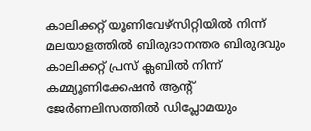കാലിക്കറ്റ് യൂണിവേഴ്‌സിറ്റിയിൽ നിന്ന് മലയാളത്തിൽ ബിരുദാനന്തര ബിരുദവും കാലിക്കറ്റ് പ്രസ് ക്ലബിൽ നിന്ന് കമ്മ്യൂണിക്കേഷൻ ആന്റ് ജേർണലിസത്തിൽ ഡിപ്ലോമയും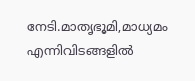നേടി.മാതൃഭൂമി,മാധ്യമം എന്നിവിടങ്ങളിൽ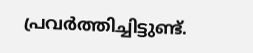പ്രവർത്തിച്ചിട്ടുണ്ട്.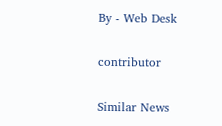By - Web Desk

contributor

Similar News